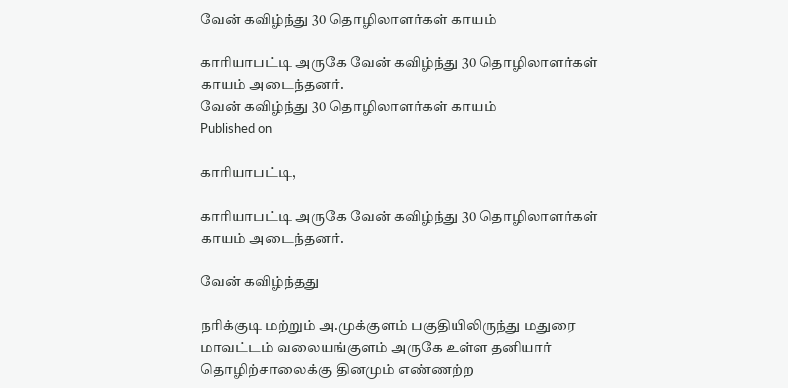வேன் கவிழ்ந்து 30 தொழிலாளர்கள் காயம்

காரியாபட்டி அருகே வேன் கவிழ்ந்து 30 தொழிலாளர்கள் காயம் அடைந்தனர்.
வேன் கவிழ்ந்து 30 தொழிலாளர்கள் காயம்
Published on

காரியாபட்டி,

காரியாபட்டி அருகே வேன் கவிழ்ந்து 30 தொழிலாளர்கள் காயம் அடைந்தனர்.

வேன் கவிழ்ந்தது

நரிக்குடி மற்றும் அ.முக்குளம் பகுதியிலிருந்து மதுரை மாவட்டம் வலையங்குளம் அருகே உள்ள தனியார் தொழிற்சாலைக்கு தினமும் எண்ணற்ற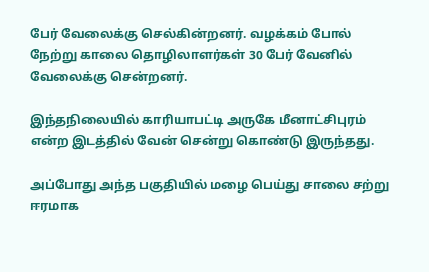பேர் வேலைக்கு செல்கின்றனர். வழக்கம் போல் நேற்று காலை தொழிலாளர்கள் 30 பேர் வேனில் வேலைக்கு சென்றனர்.

இந்தநிலையில் காரியாபட்டி அருகே மீனாட்சிபுரம் என்ற இடத்தில் வேன் சென்று கொண்டு இருந்தது.

அப்போது அந்த பகுதியில் மழை பெய்து சாலை சற்று ஈரமாக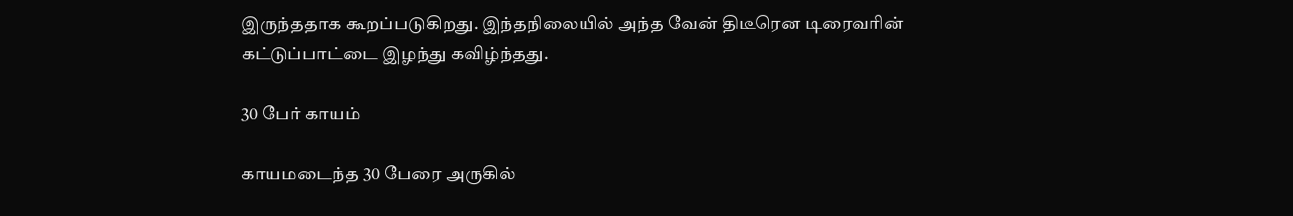இருந்ததாக கூறப்படுகிறது. இந்தநிலையில் அந்த வேன் திடீரென டிரைவரின் கட்டுப்பாட்டை இழந்து கவிழ்ந்தது.

30 பேர் காயம்

காயமடைந்த 30 பேரை அருகில்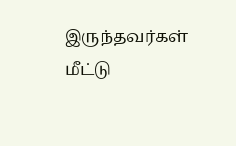இருந்தவர்கள் மீட்டு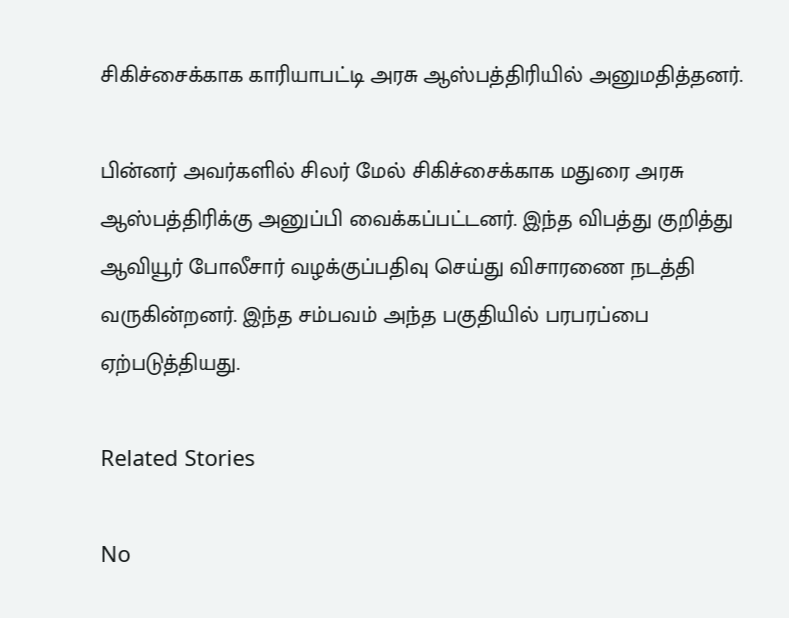சிகிச்சைக்காக காரியாபட்டி அரசு ஆஸ்பத்திரியில் அனுமதித்தனர்.

பின்னர் அவர்களில் சிலர் மேல் சிகிச்சைக்காக மதுரை அரசு ஆஸ்பத்திரிக்கு அனுப்பி வைக்கப்பட்டனர். இந்த விபத்து குறித்து ஆவியூர் போலீசார் வழக்குப்பதிவு செய்து விசாரணை நடத்தி வருகின்றனர். இந்த சம்பவம் அந்த பகுதியில் பரபரப்பை ஏற்படுத்தியது.

Related Stories

No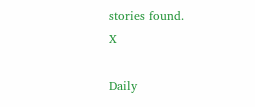stories found.
X

Daily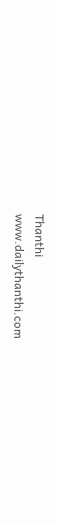Thanthi
www.dailythanthi.com